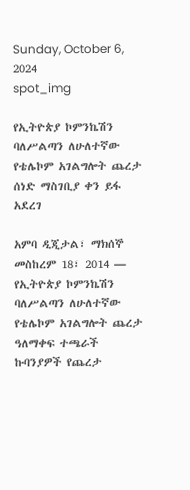Sunday, October 6, 2024
spot_img

የኢትዮጵያ ኮምንኬሽን ባለሥልጣን ለሁለተኛው የቴሌኮም አገልግሎት ጨረታ ሰነድ ማስገቢያ ቀን ይፋ አደረገ

አምባ ዲጂታል፣ ማክሰኞ መስከረም 18፣ 2014 ― የኢትዮጵያ ኮምንኬሽን ባለሥልጣን ለሁለተኛው የቴሌኮም አገልግሎት ጨረታ ዓለማቀፍ ተጫራች ኩባንያዎች የጨረታ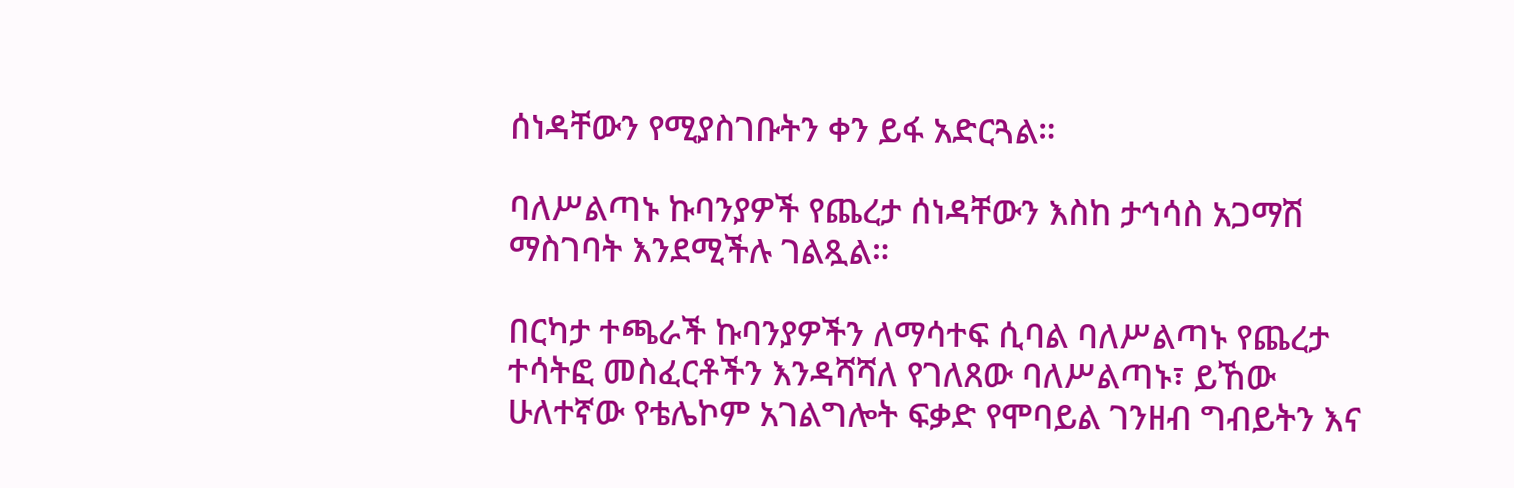ሰነዳቸውን የሚያስገቡትን ቀን ይፋ አድርጓል።

ባለሥልጣኑ ኩባንያዎች የጨረታ ሰነዳቸውን እስከ ታኅሳስ አጋማሽ ማስገባት እንደሚችሉ ገልጿል።

በርካታ ተጫራች ኩባንያዎችን ለማሳተፍ ሲባል ባለሥልጣኑ የጨረታ ተሳትፎ መስፈርቶችን እንዳሻሻለ የገለጸው ባለሥልጣኑ፣ ይኸው ሁለተኛው የቴሌኮም አገልግሎት ፍቃድ የሞባይል ገንዘብ ግብይትን እና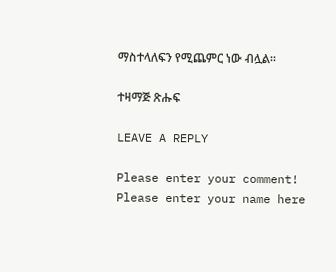ማስተላለፍን የሚጨምር ነው ብሏል።

ተዛማጅ ጽሑፍ

LEAVE A REPLY

Please enter your comment!
Please enter your name here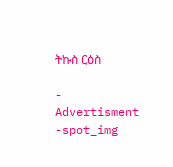ትኩስ ርዕስ

- Advertisment -spot_img